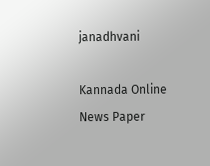janadhvani

Kannada Online News Paper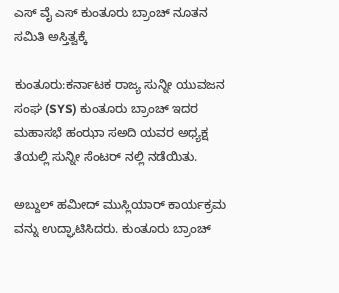ಎಸ್ ವೈ ಎಸ್ ಕುಂತೂರು ಬ್ರಾಂಚ್ ನೂತನ ಸಮಿತಿ ಅಸ್ತಿತ್ವಕ್ಕೆ

ಕುಂತೂರು:ಕರ್ನಾಟಕ ರಾಜ್ಯ ಸುನ್ನೀ ಯುವಜನ ಸಂಘ (SYS) ಕುಂತೂರು ಬ್ರಾಂಚ್ ಇದರ ಮಹಾಸಭೆ ಹಂಝಾ ಸಅದಿ ಯವರ ಅಧ್ಯಕ್ಷ ತೆಯಲ್ಲಿ ಸುನ್ನೀ ಸೆಂಟರ್ ನಲ್ಲಿ ನಡೆಯಿತು.

ಅಬ್ದುಲ್ ಹಮೀದ್ ಮುಸ್ಲಿಯಾರ್ ಕಾರ್ಯಕ್ರಮ ವನ್ನು ಉದ್ಘಾಟಿಸಿದರು. ಕುಂತೂರು ಬ್ರಾಂಚ್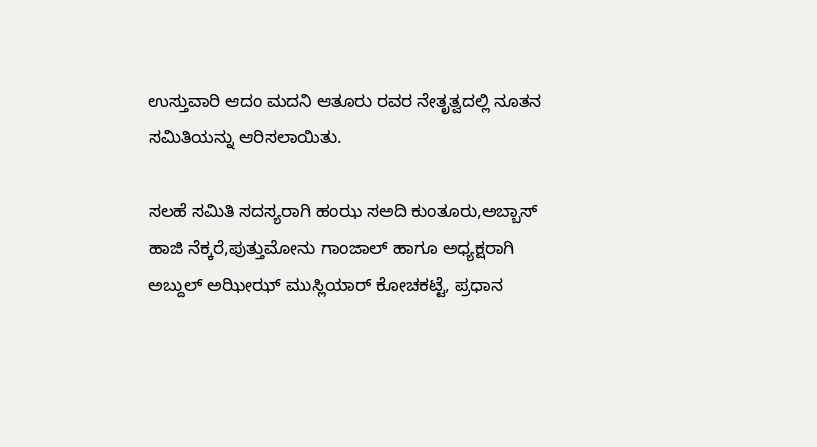ಉಸ್ತುವಾರಿ ಆದಂ ಮದನಿ ಆತೂರು ರವರ ನೇತೃತ್ವದಲ್ಲಿ ನೂತನ ಸಮಿತಿಯನ್ನು ಆರಿಸಲಾಯಿತು.

ಸಲಹೆ ಸಮಿತಿ ಸದಸ್ಯರಾಗಿ ಹಂಝ ಸಅದಿ ಕುಂತೂರು,ಅಬ್ಬಾಸ್ ಹಾಜಿ ನೆಕ್ಕರೆ,ಪುತ್ತುಮೋನು ಗಾಂಜಾಲ್ ಹಾಗೂ ಅಧ್ಯಕ್ಷರಾಗಿ ಅಬ್ದುಲ್ ಅಝೀಝ್ ಮುಸ್ಲಿಯಾರ್ ಕೋಚಕಟ್ಟೆ, ಪ್ರಧಾನ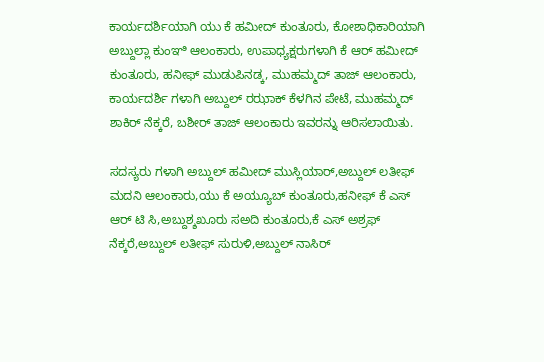ಕಾರ್ಯದರ್ಶಿಯಾಗಿ ಯು ಕೆ ಹಮೀದ್ ಕುಂತೂರು, ಕೋಶಾಧಿಕಾರಿಯಾಗಿ ಅಬ್ದುಲ್ಲಾ ಕುಂಞಿ ಆಲಂಕಾರು, ಉಪಾಧ್ಯಕ್ಷರುಗಳಾಗಿ ಕೆ ಆರ್ ಹಮೀದ್ ಕುಂತೂರು, ಹನೀಫ್ ಮುಡುಪಿನಡ್ಕ, ಮುಹಮ್ಮದ್ ತಾಜ್ ಆಲಂಕಾರು, ಕಾರ್ಯದರ್ಶಿ ಗಳಾಗಿ ಅಬ್ದುಲ್ ರಝಾಕ್ ಕೆಳಗಿನ ಪೇಟೆ, ಮುಹಮ್ಮದ್ ಶಾಕಿರ್ ನೆಕ್ಕರೆ, ಬಶೀರ್ ತಾಜ್ ಆಲಂಕಾರು ಇವರನ್ನು ಆರಿಸಲಾಯಿತು.

ಸದಸ್ಯರು ಗಳಾಗಿ ಅಬ್ದುಲ್ ಹಮೀದ್ ಮುಸ್ಲಿಯಾರ್,ಅಬ್ದುಲ್ ಲತೀಫ್ ಮದನಿ ಆಲಂಕಾರು,ಯು ಕೆ ಅಯ್ಯೂಬ್ ಕುಂತೂರು,ಹನೀಫ್ ಕೆ ಎಸ್ ಆರ್ ಟಿ ಸಿ,ಅಬ್ದುಶ್ಶಖೂರು ಸಅದಿ ಕುಂತೂರು,ಕೆ ಎಸ್ ಅಶ್ರಫ್ ನೆಕ್ಕರೆ,ಅಬ್ದುಲ್ ಲತೀಫ್ ಸುರುಳಿ,ಅಬ್ದುಲ್ ನಾಸಿರ್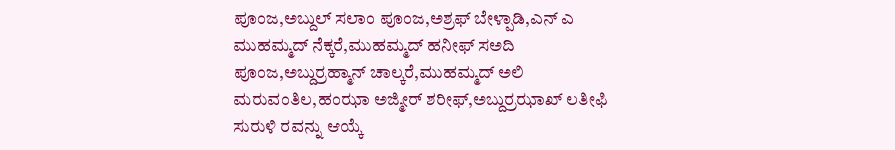ಪೂಂಜ,ಅಬ್ದುಲ್ ಸಲಾಂ ಪೂಂಜ,ಅಶ್ರಫ್ ಬೇಳ್ಪಾಡಿ,ಎನ್ ಎ ಮುಹಮ್ಮದ್ ನೆಕ್ಕರೆ,ಮುಹಮ್ಮದ್ ಹನೀಫ್ ಸಅದಿ ಪೂಂಜ,ಅಬ್ದುರ್ರಹ್ಮಾನ್ ಚಾಲ್ಕರೆ,ಮುಹಮ್ಮದ್ ಅಲಿ ಮರುವಂತಿಲ,ಹಂಝಾ ಅಜ್ಮೀರ್ ಶರೀಫ್,ಅಬ್ದುರ್ರಝಾಖ್ ಲತೀಫಿ ಸುರುಳಿ ರವನ್ನು ಆಯ್ಕೆ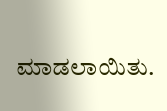ಮಾಡಲಾಯಿತು.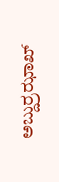ಅಬ್ದುರ್ರಝಾಖ್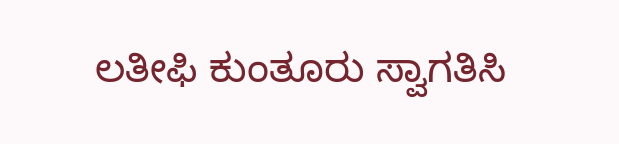ಲತೀಫಿ ಕುಂತೂರು ಸ್ವಾಗತಿಸಿ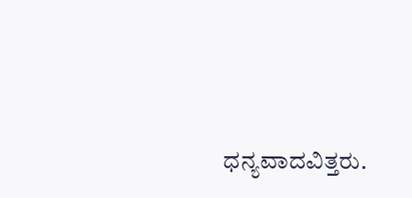ಧನ್ಯವಾದವಿತ್ತರು.